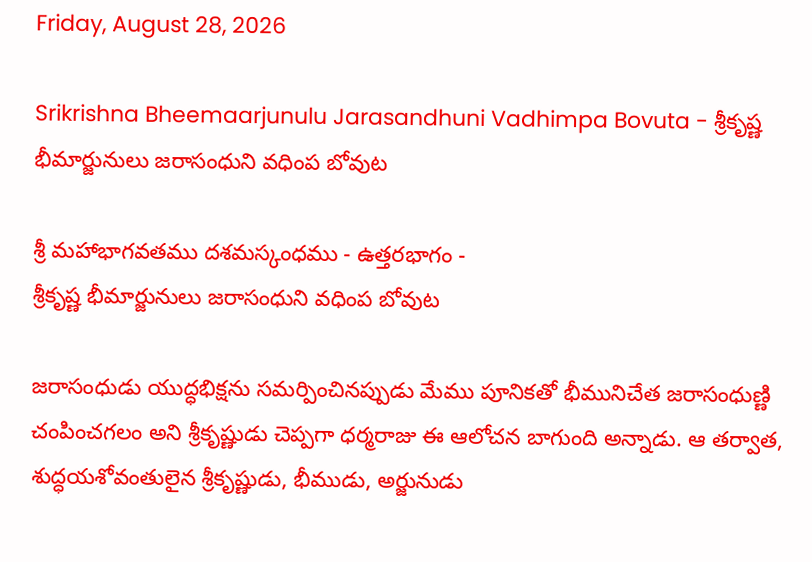Friday, August 28, 2026

Srikrishna Bheemaarjunulu Jarasandhuni Vadhimpa Bovuta - శ్రీకృష్ణ భీమార్జునులు జరాసంధుని వధింప బోవుట

శ్రీ మహాభాగవతము దశమస్కంధము - ఉత్తరభాగం -
శ్రీకృష్ణ భీమార్జునులు జరాసంధుని వధింప బోవుట

జరాసంధుడు యుద్ధభిక్షను సమర్పించినప్పుడు మేము పూనికతో భీమునిచేత జరాసంధుణ్ణి చంపించగలం అని శ్రీకృష్ణుడు చెప్పగా ధర్మరాజు ఈ ఆలోచన బాగుంది అన్నాడు. ఆ తర్వాత, శుద్ధయశోవంతులైన శ్రీకృష్ణుడు, భీముడు, అర్జునుడు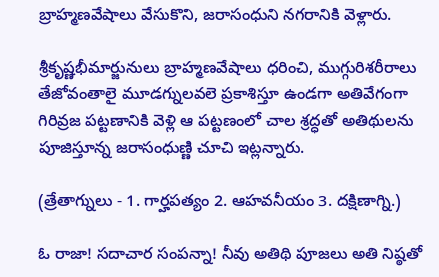బ్రాహ్మణవేషాలు వేసుకొని, జరాసంధుని నగరానికి వెళ్లారు.

శ్రీకృష్ణభీమార్జునులు బ్రాహ్మణవేషాలు ధరించి, ముగ్గురిశరీరాలు తేజోవంతాలై మూడగ్నులవలె ప్రకాశిస్తూ ఉండగా అతివేగంగా గిరివ్రజ పట్టణానికి వెళ్లి ఆ పట్టణంలో చాల శ్రద్ధతో అతిథులను పూజిస్తూన్న జరాసంధుణ్ణి చూచి ఇట్లన్నారు.

(త్రేతాగ్నులు - 1. గార్హపత్యం 2. ఆహవనీయం 3. దక్షిణాగ్ని.)

ఓ రాజా! సదాచార సంపన్నా! నీవు అతిథి పూజలు అతి నిష్ఠతో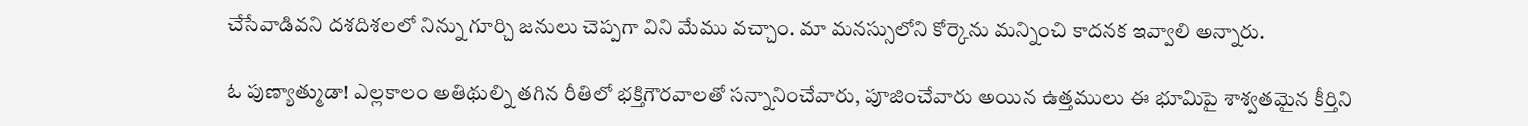చేసేవాడివని దశదిశలలో నిన్ను గూర్చి జనులు చెప్పగా విని మేము వచ్చాం. మా మనస్సులోని కోర్కెను మన్నించి కాదనక ఇవ్వాలి అన్నారు.

ఓ పుణ్యాత్ముడా! ఎల్లకాలం అతిథుల్ని తగిన రీతిలో భక్తిగౌరవాలతో సన్నానించేవారు, పూజించేవారు అయిన ఉత్తములు ఈ భూమిపై శాశ్వతమైన కీర్తిని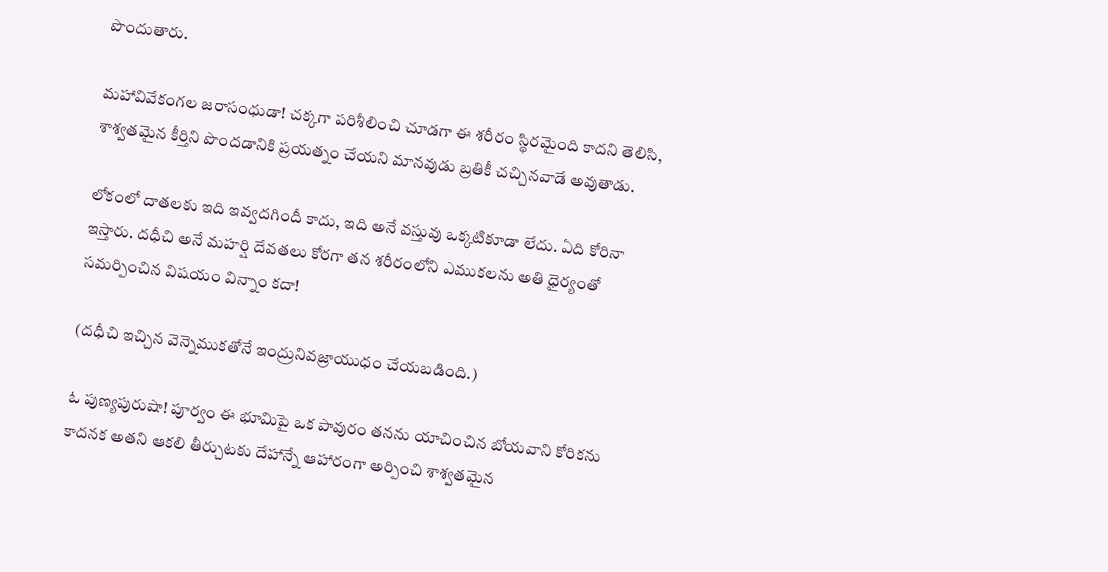పొందుతారు.

మహావివేకంగల జరాసంధుడా! చక్కగా పరిశీలించి చూడగా ఈ శరీరం స్థిరమైంది కాదని తెలిసి, శాశ్వతమైన కీర్తిని పొందడానికి ప్రయత్నం చేయని మానవుడు బ్రతికీ చచ్చినవాడే అవుతాడు.

లోకంలో దాతలకు ఇది ఇవ్వదగిందీ కాదు, ఇది అనే వస్తువు ఒక్కటికూడా లేదు. ఏది కోరినా ఇస్తారు. దధీచి అనే మహర్షి దేవతలు కోరగా తన శరీరంలోని ఎముకలను అతి ధైర్యంతో సమర్పించిన విషయం విన్నాం కదా!

(దధీచి ఇచ్చిన వెన్నెముకతోనే ఇంద్రునివజ్రాయుధం చేయబడింది.)

ఓ పుణ్యపురుషా! పూర్వం ఈ భూమిపై ఒక పావురం తనను యాచించిన బోయవాని కోరికను కాదనక అతని ఆకలి తీర్చుటకు దేహాన్నే ఆహారంగా అర్పించి శాశ్వతమైన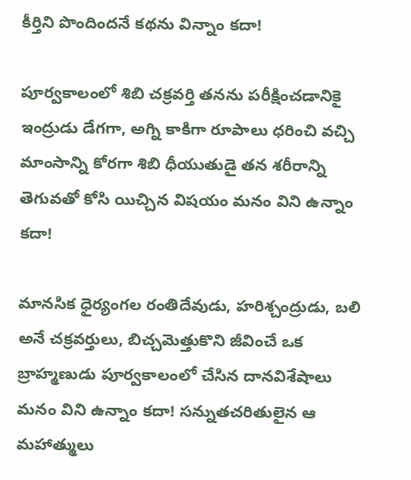కీర్తిని పొందిందనే కథను విన్నాం కదా!

పూర్వకాలంలో శిబి చక్రవర్తి తనను పరీక్షించడానికై ఇంద్రుడు డేగగా, అగ్ని కాకిగా రూపాలు ధరించి వచ్చి మాంసాన్ని కోరగా శిబి ధీయుతుడై తన శరీరాన్ని తెగువతో కోసి యిచ్చిన విషయం మనం విని ఉన్నాం కదా!

మానసిక ధైర్యంగల రంతిదేవుడు, హరిశ్చంద్రుడు, బలి అనే చక్రవర్తులు, బిచ్చమెత్తుకొని జీవించే ఒక బ్రాహ్మణుడు పూర్వకాలంలో చేసిన దానవిశేషాలు మనం విని ఉన్నాం కదా! సన్నుతచరితులైన ఆ మహాత్ములు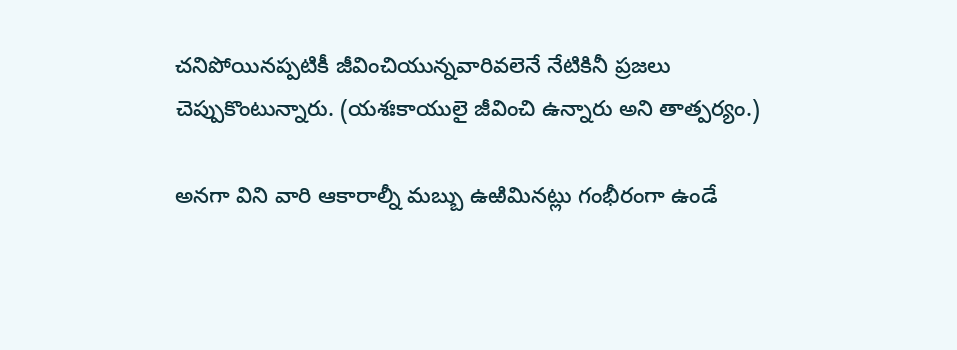చనిపోయినప్పటికీ జీవించియున్నవారివలెనే నేటికినీ ప్రజలు చెప్పుకొంటున్నారు. (యశఃకాయులై జీవించి ఉన్నారు అని తాత్పర్యం.)

అనగా విని వారి ఆకారాల్నీ మబ్బు ఉఱిమినట్లు గంభీరంగా ఉండే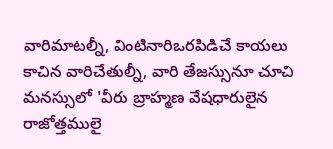వారిమాటల్నీ, వింటినారిఒరపిడిచే కాయలు కాచిన వారిచేతుల్నీ, వారి తేజస్సునూ చూచి మనస్సులో 'వీరు బ్రాహ్మణ వేషధారులైన రాజోత్తములై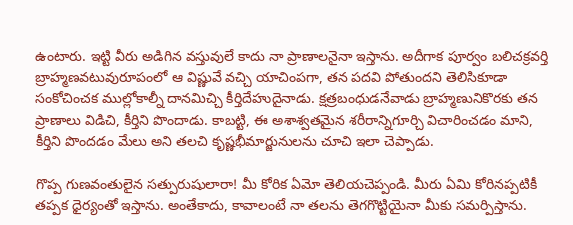ఉంటారు. ఇట్టి వీరు అడిగిన వస్తువులే కాదు నా ప్రాణాలనైనా ఇస్తాను. అదీగాక పూర్వం బలిచక్రవర్తి బ్రాహ్మణవటువురూపంలో ఆ విష్ణువే వచ్చి యాచింపగా, తన పదవి పోతుందని తెలిసికూడా సంకోచించక ముల్లోకాల్నీ దానమిచ్చి కీర్తిదేహుదైనాడు. క్షత్రబంధుడనేవాడు బ్రాహ్మణునికొరకు తన ప్రాణాలు విడిచి, కీర్తిని పొందాడు. కాబట్టి, ఈ అశాశ్వతమైన శరీరాన్నిగూర్చి విచారించడం మాని, కీర్తిని పొందడం మేలు అని తలచి కృష్ణభీమార్జునులను చూచి ఇలా చెప్పాడు.

గొప్ప గుణవంతులైన సత్పురుషులారా! మీ కోరిక ఏమో తెలియచెప్పండి. మీరు ఏమి కోరినప్పటికీ తప్పక ధైర్యంతో ఇస్తాను. అంతేకాదు, కావాలంటే నా తలను తెగగొట్టియైనా మీకు సమర్పిస్తాను.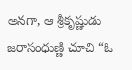అనగా, ఆ శ్రీకృష్ణుడు జరాసంధుణ్ణి చూచి “ఓ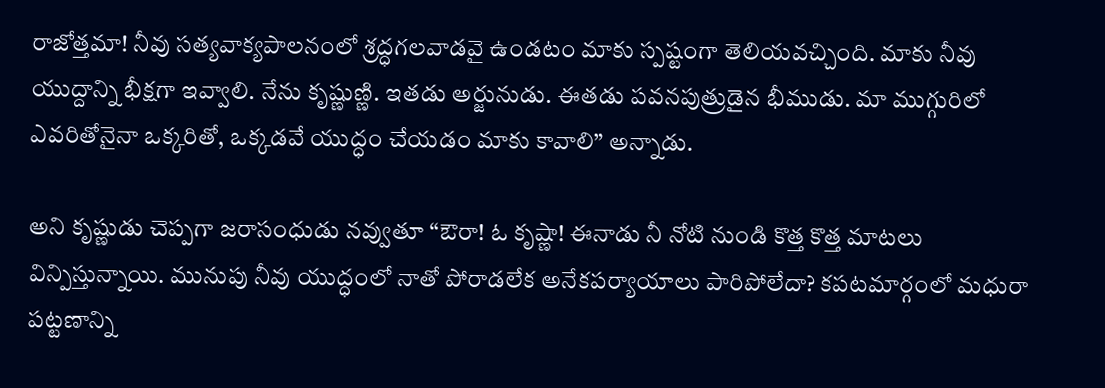రాజోత్తమా! నీవు సత్యవాక్యపాలనంలో శ్రద్ధగలవాడవై ఉండటం మాకు స్పష్టంగా తెలియవచ్చింది. మాకు నీవు యుద్దాన్ని భీక్షగా ఇవ్వాలి. నేను కృష్ణుణ్ణి. ఇతడు అర్జునుడు. ఈతడు పవనపుత్రుడైన భీముడు. మా ముగ్గురిలో ఎవరితోనైనా ఒక్కరితో, ఒక్కడవే యుద్ధం చేయడం మాకు కావాలి” అన్నాడు.

అని కృష్ణుడు చెప్పగా జరాసంధుడు నవ్వుతూ “ఔరా! ఓ కృష్ణా! ఈనాడు నీ నోటి నుండి కొత్త కొత్త మాటలు విన్పిస్తున్నాయి. మునుపు నీవు యుద్ధంలో నాతో పోరాడలేక అనేకపర్యాయాలు పారిపోలేదా? కపటమార్గంలో మధురా పట్టణాన్ని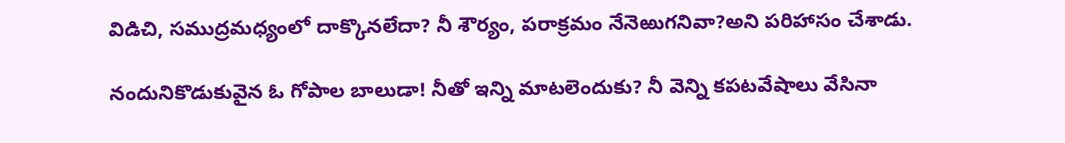విడిచి, సముద్రమధ్యంలో దాక్కొనలేదా? నీ శౌర్యం, పరాక్రమం నేనెఱుగనివా?అని పరిహాసం చేశాడు.

నందునికొడుకువైన ఓ గోపాల బాలుడా! నీతో ఇన్ని మాటలెందుకు? నీ వెన్ని కపటవేషాలు వేసినా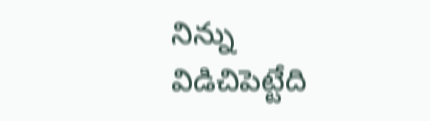నిన్ను విడిచిపెట్టేది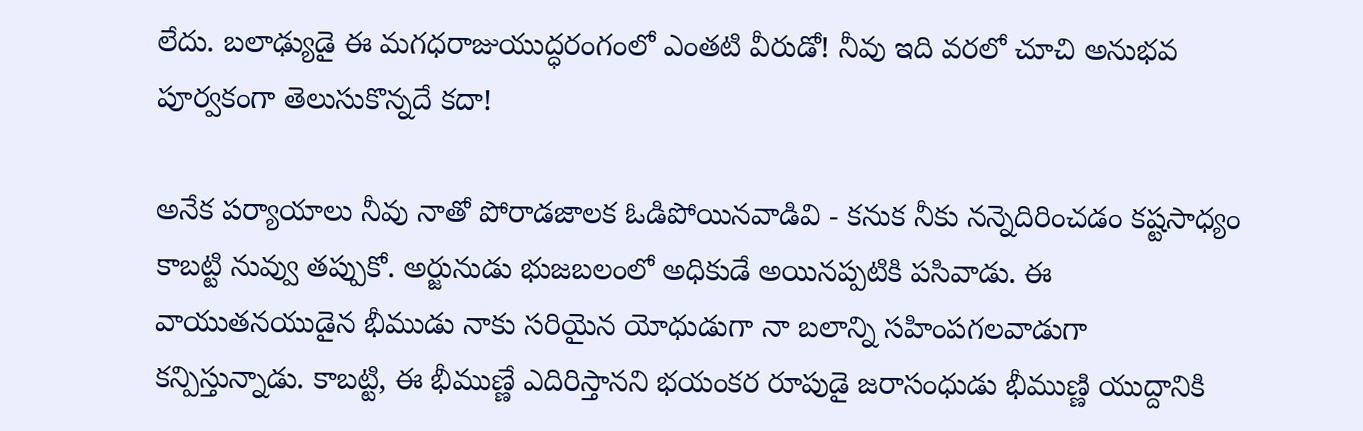లేదు. బలాఢ్యుడై ఈ మగధరాజుయుద్ధరంగంలో ఎంతటి వీరుడో! నీవు ఇది వరలో చూచి అనుభవ పూర్వకంగా తెలుసుకొన్నదే కదా!

అనేక పర్యాయాలు నీవు నాతో పోరాడజాలక ఓడిపోయినవాడివి - కనుక నీకు నన్నెదిరించడం కష్టసాధ్యం కాబట్టి నువ్వు తప్పుకో. అర్జునుడు భుజబలంలో అధికుడే అయినప్పటికి పసివాడు. ఈ వాయుతనయుడైన భీముడు నాకు సరియైన యోధుడుగా నా బలాన్ని సహింపగలవాడుగా కన్పిస్తున్నాడు. కాబట్టి, ఈ భీముణ్ణే ఎదిరిస్తానని భయంకర రూపుడై జరాసంధుడు భీముణ్ణి యుద్దానికి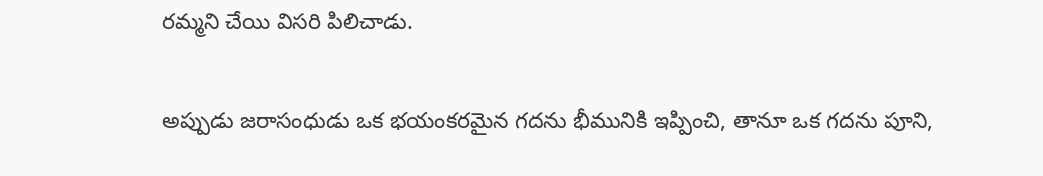రమ్మని చేయి విసరి పిలిచాడు.

అప్పుడు జరాసంధుడు ఒక భయంకరమైన గదను భీమునికి ఇప్పించి, తానూ ఒక గదను పూని,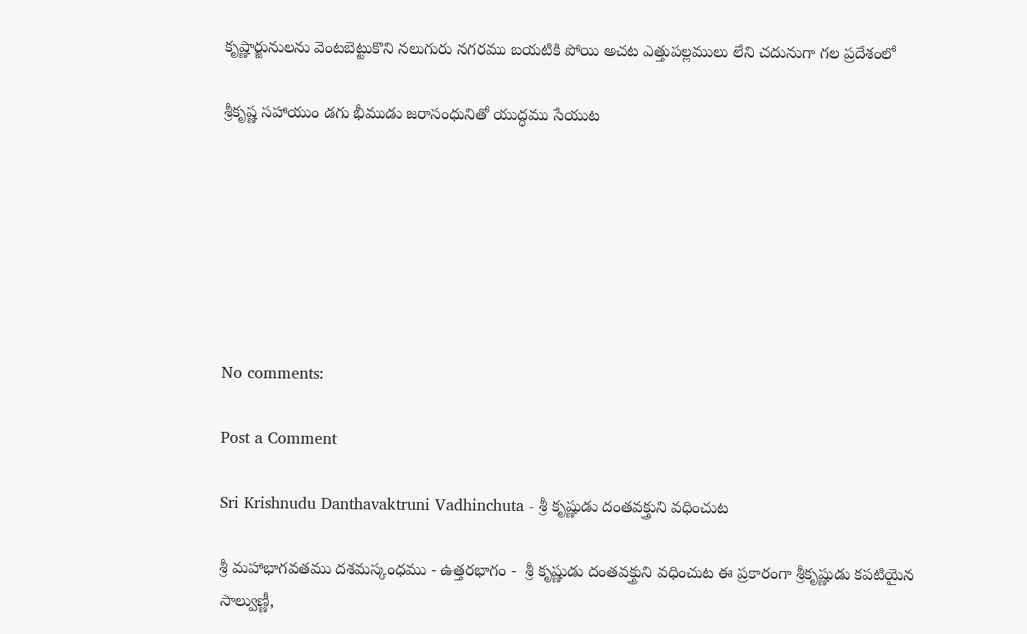కృష్ణార్జునులను వెంటబెట్టుకొని నలుగురు నగరము బయటికి పోయి అచట ఎత్తుపల్లములు లేని చదునుగా గల ప్రదేశంలో

శ్రీకృష్ణ సహాయుం డగు భీముడు జరాసంధునితో యుద్ధము సేయుట







No comments:

Post a Comment

Sri Krishnudu Danthavaktruni Vadhinchuta - శ్రీ కృష్ణుడు దంతవక్త్రుని వధించుట

శ్రీ మహాభాగవతము దశమస్కంధము - ఉత్తరభాగం -  శ్రీ కృష్ణుడు దంతవక్త్రుని వధించుట ఈ ప్రకారంగా శ్రీకృష్ణుడు కపటియైన సాల్వుణ్ణీ,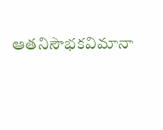ఆతనిసౌభకవిమానా